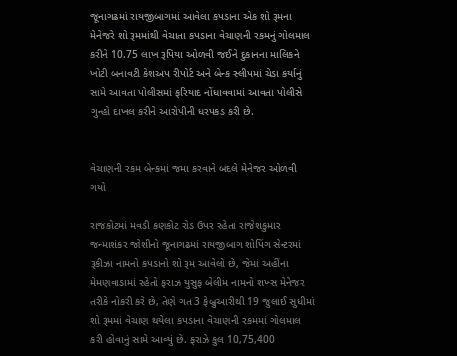જૂનાગઢમાં રાયજીબાગમાં આવેલા કપડાના એક શો રૂમના મેનેજરે શો રૂમમાંથી વેચાતા કપડાના વેચાણની રકમનું ગોલમાલ કરીને 10.75 લાખ રૂપિયા ઓળવી જઈને દુકાનના માલિકને ખોટી બનાવટી કેશઅપ રીપોર્ટ અને બેન્ક સ્લીપમાં ચેડા કર્યાનું સામે આવતા પોલીસમાં ફરિયાદ નોંધાવવામાં આવતા પોલીસે ગુન્હો દાખલ કરીને આરોપીની ધરપકડ કરી છે.


વેચાણની રકમ બેન્કમાં જમા કરવાને બદલે મેનેજર ઓળવી ગયો

રાજકોટમાં મવડી કણકોટ રોડ ઉપર રહેતા રાજેશકુમાર જન્માશંકર જોશીનો જૂનાગઢમાં રાયજીબાગ શોપિંગ સેન્ટરમાં રૂકીઝા નામનો કપડાનો શો રૂમ આવેલો છે, જેમાં અહીંના મેમણવાડામાં રહેતો ફરાઝ યુસુફ બેલીમ નામનો શખ્સ મેનેજર તરીકે નોકરી કરે છે, તેણે ગત 3 ફેબ્રુઆરીથી 19 જુલાઈ સુધીમાં શો રૂમમાં વેચાણ થયેલા કપડાના વેચાણની રકમમાં ગોલમાલ કરી હોવાનું સામે આવ્યું છે. ફરાઝે કુલ 10,75,400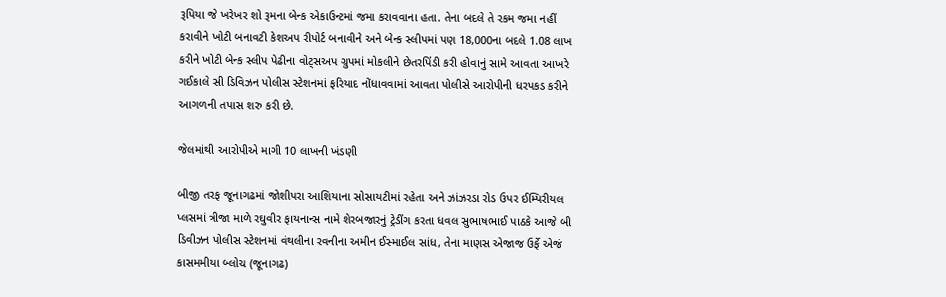રૂપિયા જે ખરેખર શો રૂમના બેન્ક એકાઉન્ટમાં જમા કરાવવાના હતા. તેના બદલે તે રકમ જમા નહીં કરાવીને ખોટી બનાવટી કેશઅપ રીપોર્ટ બનાવીને અને બેન્ક સ્લીપમાં પણ 18,000ના બદલે 1.08 લાખ કરીને ખોટી બેન્ક સ્લીપ પેઢીના વોટ્સઅપ ગ્રુપમાં મોકલીને છેતરપિંડી કરી હોવાનું સામે આવતા આખરે ગઈકાલે સી ડિવિઝન પોલીસ સ્ટેશનમાં ફરિયાદ નોંધાવવામાં આવતા પોલીસે આરોપીની ધરપકડ કરીને આગળની તપાસ શરુ કરી છે.

જેલમાંથી આરોપીએ માગી 10 લાખની ખંડણી

બીજી તરફ જૂનાગઢમાં જોશીપરા આશિયાના સોસાયટીમાં રહેતા અને ઝાંઝરડા રોડ ઉપર ઈમ્પિરીયલ પ્લસમાં ત્રીજા માળે રઘુવીર ફાયનાન્સ નામે શેરબજારનું ટ્રેડીંગ કરતા ધવલ સુભાષભાઈ પાઠકે આજે બી ડિવીઝન પોલીસ સ્ટેશનમાં વંથલીના રવનીના અમીન ઈસ્માઈલ સાંધ, તેના માણસ એજાજ ઉર્ફે એજં કાસમમીયા બ્લોચ (જૂનાગઢ)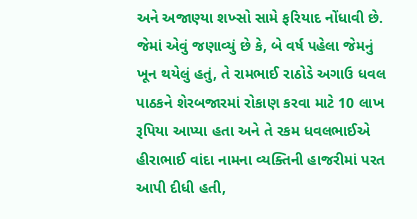અને અજાણ્યા શખ્સો સામે ફરિયાદ નોંધાવી છે. જેમાં એવું જણાવ્યું છે કે, બે વર્ષ પહેલા જેમનું ખૂન થયેલું હતું, તે રામભાઈ રાઠોડે અગાઉ ધવલ પાઠકને શેરબજારમાં રોકાણ કરવા માટે 10 લાખ રૂપિયા આપ્યા હતા અને તે રકમ ધવલભાઈએ હીરાભાઈ વાંદા નામના વ્યક્તિની હાજરીમાં પરત આપી દીધી હતી,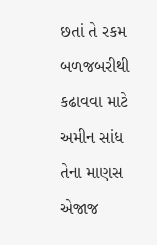છતાં તે રકમ બળજબરીથી કઢાવવા માટે અમીન સાંધ તેના માણસ એજાજ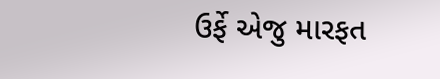ઉર્ફે એજુ મારફત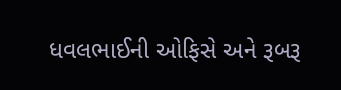ધવલભાઈની ઓફિસે અને રૂબરૂ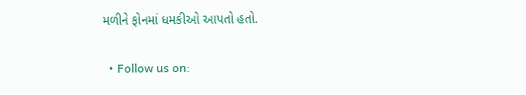મળીને ફોનમાં ધમકીઓ આપતો હતો.

  • Follow us on: